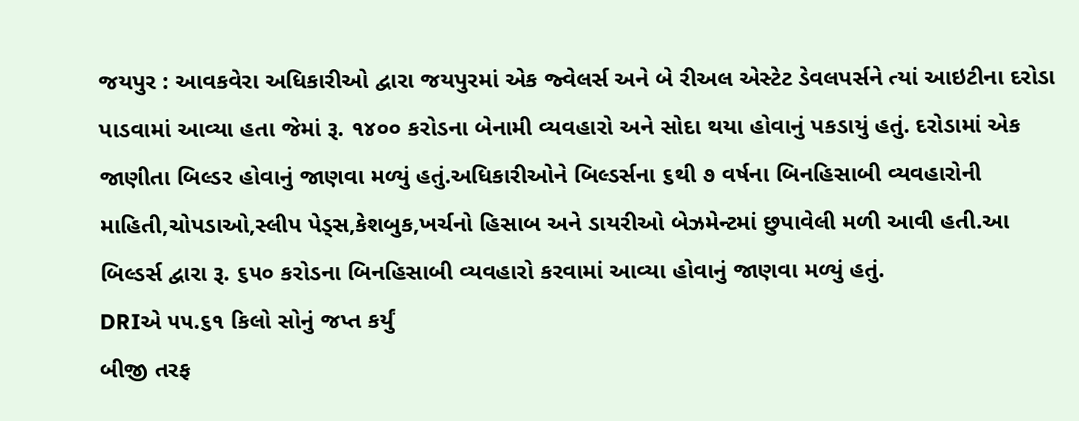જયપુર : આવકવેરા અધિકારીઓ દ્વારા જયપુરમાં એક જ્વેલર્સ અને બે રીઅલ એસ્ટેટ ડેવલપર્સને ત્યાં આઇટીના દરોડા પાડવામાં આવ્યા હતા જેમાં રૂ. ૧૪૦૦ કરોડના બેનામી વ્યવહારો અને સોદા થયા હોવાનું પકડાયું હતું. દરોડામાં એક જાણીતા બિલ્ડર હોવાનું જાણવા મળ્યું હતું.અધિકારીઓને બિલ્ડર્સના ૬થી ૭ વર્ષના બિનહિસાબી વ્યવહારોની માહિતી,ચોપડાઓ,સ્લીપ પેડ્સ,કેશબુક,ખર્ચનો હિસાબ અને ડાયરીઓ બેઝમેન્ટમાં છુપાવેલી મળી આવી હતી.આ બિલ્ડર્સ દ્વારા રૂ. ૬૫૦ કરોડના બિનહિસાબી વ્યવહારો કરવામાં આવ્યા હોવાનું જાણવા મળ્યું હતું.
DRIએ ૫૫.૬૧ કિલો સોનું જપ્ત કર્યું
બીજી તરફ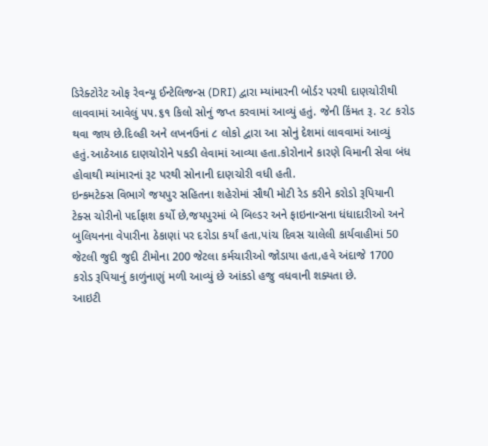ડિરેક્ટોરેટ ઓફ રેવન્યૂ ઈન્ટેલિજન્સ (DRI) દ્વારા મ્યાંમારની બોર્ડર પરથી દાણચોરીથી લાવવામાં આવેલું ૫૫.૬૧ કિલો સોનું જપ્ત કરવામાં આવ્યું હતું. જેની કિંમત રૂ. ૨૮ કરોડ થવા જાય છે.દિલ્હી અને લખનઉનાં ૮ લોકો દ્વારા આ સોનું દેશમાં લાવવામાં આવ્યું હતું.આઠેઆઠ દાણચોરોને પકડી લેવામાં આવ્યા હતા.કોરોનાને કારણે વિમાની સેવા બંધ હોવાથી મ્યાંમારનાં રૂટ પરથી સોનાની દાણચોરી વધી હતી.
ઇન્કમટેક્સ વિભાગે જયપુર સહિતના શહેરોમાં સૌથી મોટી રેડ કરીને કરોડો રૂપિયાની ટેક્સ ચોરીનો પર્દાફાશ કર્યો છે,જયપુરમાં બે બિલ્ડર અને ફાઇનાન્સના ધંધાદારીઓ અને બુલિયનના વેપારીના ઠેકાણાં પર દરોડા કર્યાં હતા,પાંચ દિવસ ચાલેલી કાર્યવાહીમાં 50 જેટલી જુદી જુદી ટીમોના 200 જેટલા કર્મચારીઓ જોડાયા હતા,હવે અંદાજે 1700 કરોડ રૂપિયાનું કાળુંનાણું મળી આવ્યું છે આંકડો હજુ વધવાની શક્યતા છે.
આઇટી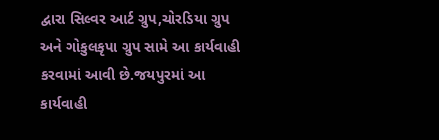દ્વારા સિલ્વર આર્ટ ગ્રુપ,ચોરડિયા ગ્રુપ અને ગોકુલકૃપા ગ્રુપ સામે આ કાર્યવાહી કરવામાં આવી છે.જયપુરમાં આ કાર્યવાહી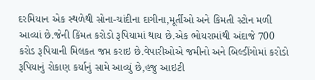દરમિયાન એક સ્થળેથી સોના-ચાંદીના દાગીના,મૂર્તીઓ અને કિમતી સ્ટોન મળી આવ્યાં છે.જેની કિંમત કરોડો રૂપિયામાં થાય છે.એક ભોયરામાંથી અંદાજે 700 કરોડ રૂપિયાની મિલકત જપ્ત કરાઇ છે.વેપારીઓએ જમીનો અને બિલ્ડીંગોમાં કરોડો રૂપિયાનું રોકાણ કર્યાનું સામે આવ્યું છે,હજુ આઇટી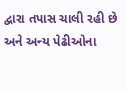દ્વારા તપાસ ચાલી રહી છે અને અન્ય પેઢીઓના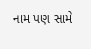નામ પણ સામે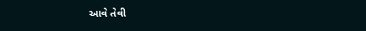આવે તેવી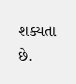શક્યતા છે.